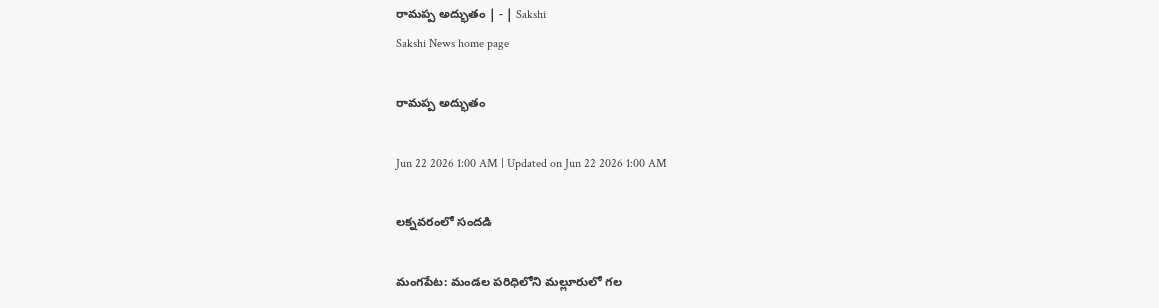రామప్ప అద్భుతం | - | Sakshi
Sakshi News home page

రామప్ప అద్భుతం

Jun 22 2026 1:00 AM | Updated on Jun 22 2026 1:00 AM

లక్నవరంలో సందడి

మంగపేట: మండల పరిధిలోని మల్లూరులో గల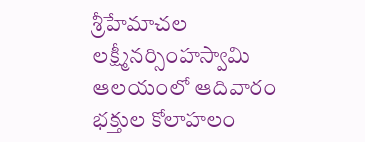శ్రీహేమాచల లక్ష్మీనర్సింహస్వామి ఆలయంలో ఆదివారం భక్తుల కోలాహలం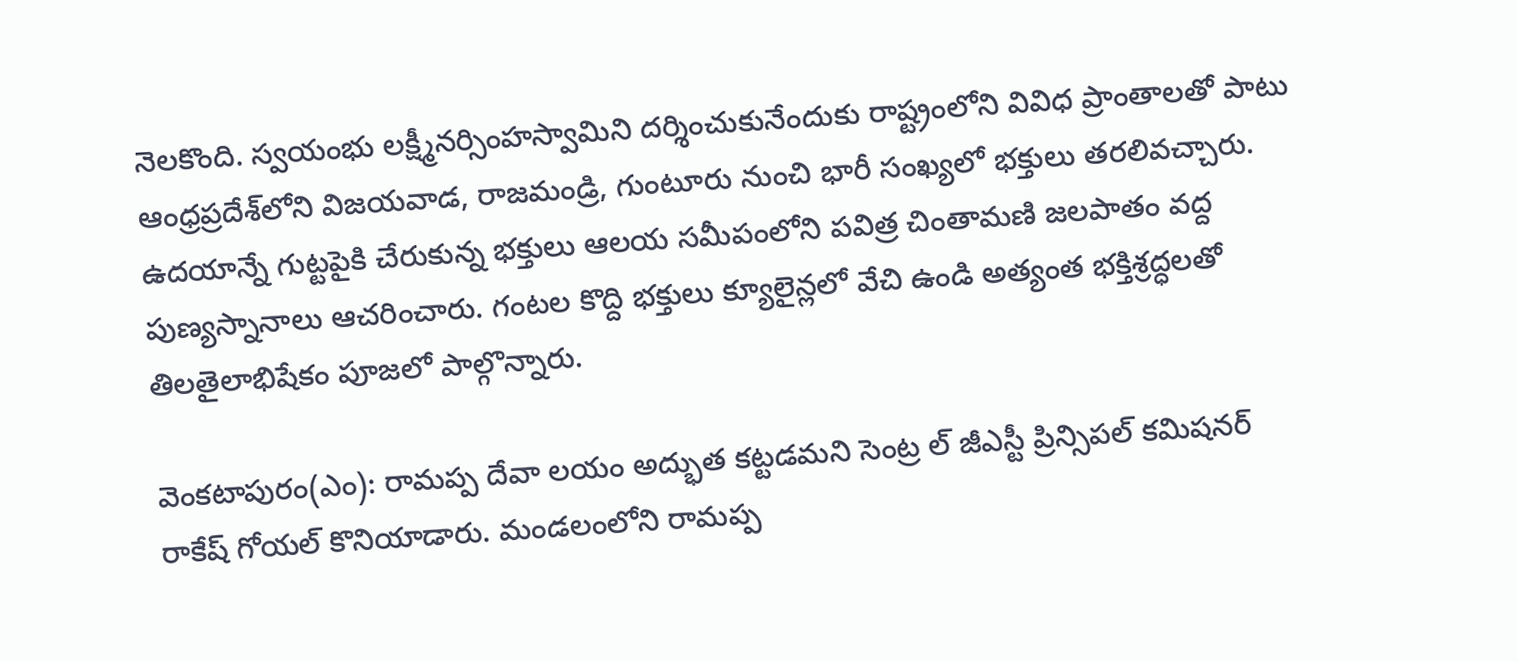నెలకొంది. స్వయంభు లక్ష్మీనర్సింహస్వామిని దర్శించుకునేందుకు రాష్ట్రంలోని వివిధ ప్రాంతాలతో పాటు ఆంధ్రప్రదేశ్‌లోని విజయవాడ, రాజమండ్రి, గుంటూరు నుంచి భారీ సంఖ్యలో భక్తులు తరలివచ్చారు. ఉదయాన్నే గుట్టపైకి చేరుకున్న భక్తులు ఆలయ సమీపంలోని పవిత్ర చింతామణి జలపాతం వద్ద పుణ్యస్నానాలు ఆచరించారు. గంటల కొద్ది భక్తులు క్యూలైన్లలో వేచి ఉండి అత్యంత భక్తిశ్రద్ధలతో తిలతైలాభిషేకం పూజలో పాల్గొన్నారు.

వెంకటాపురం(ఎం): రామప్ప దేవా లయం అద్భుత కట్టడమని సెంట్ర ల్‌ జీఎస్టీ ప్రిన్సిపల్‌ కమిషనర్‌ రాకేష్‌ గోయల్‌ కొనియాడారు. మండలంలోని రామప్ప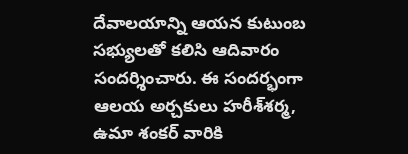దేవాలయాన్ని ఆయన కుటుంబ సభ్యులతో కలిసి ఆదివారం సందర్శించారు. ఈ సందర్భంగా ఆలయ అర్చకులు హరీశ్‌శర్మ, ఉమా శంకర్‌ వారికి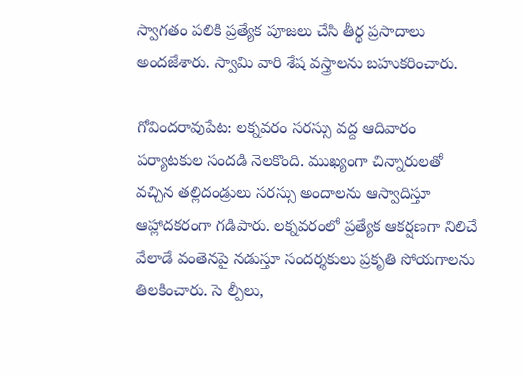స్వాగతం పలికి ప్రత్యేక పూజలు చేసి తీర్థ ప్రసాదాలు అందజేశారు. స్వామి వారి శేష వస్త్రాలను బహుకరించారు.

గోవిందరావుపేట: లక్నవరం సరస్సు వద్ద ఆదివారం పర్యాటకుల సందడి నెలకొంది. ముఖ్యంగా చిన్నారులతో వచ్చిన తల్లిదండ్రులు సరస్సు అందాలను ఆస్వాదిస్తూ ఆహ్లాదకరంగా గడిపారు. లక్నవరంలో ప్రత్యేక ఆకర్షణగా నిలిచే వేలాడే వంతెనపై నడుస్తూ సందర్శకులు ప్రకృతి సోయగాలను తిలకించారు. సె ల్పీలు,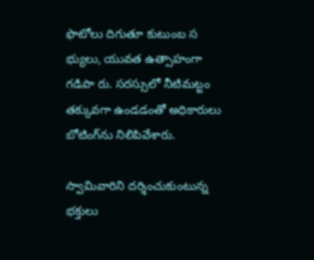ఫొటోలు దిగుతూ కుటుంబ స భ్యులు, యువత ఉత్సాహంగా గడిపా రు. సరస్సులో నీటిమట్టం తక్కువగా ఉండడంతో అధికారులు బోటింగ్‌ను నిలిపివేశారు.

స్వామివారిని దర్శించుకుంటున్న భక్తులు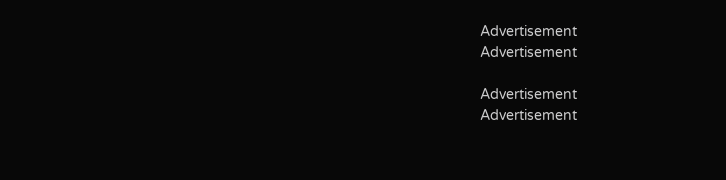Advertisement
Advertisement

Advertisement
Advertisement